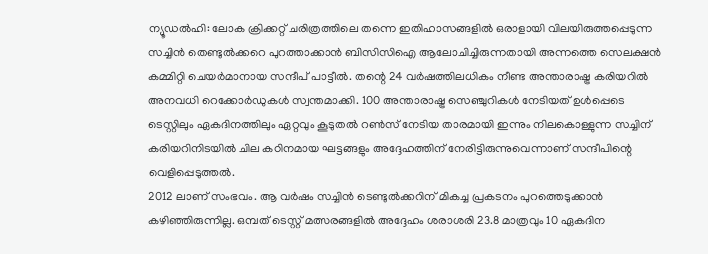ന്യൂഡൽഹി: ലോക ക്രിക്കറ്റ് ചരിത്രത്തിലെ തന്നെ ഇതിഹാസങ്ങളിൽ ഒരാളായി വിലയിരുത്തപ്പെടുന്ന സച്ചിൻ തെണ്ടുൽക്കറെ പുറത്താക്കാൻ ബിസിസിഐ ആലോചിച്ചിരുന്നതായി അന്നത്തെ സെലക്ഷൻ കമ്മിറ്റി ചെയർമാനായ സന്ദീപ് പാട്ടീൽ. തന്റെ 24 വർഷത്തിലധികം നീണ്ട അന്താരാഷ്ട്ര കരിയറിൽ അനവധി റെക്കോർഡുകൾ സ്വന്തമാക്കി. 100 അന്താരാഷ്ട്ര സെഞ്ചുറികൾ നേടിയത് ഉൾപ്പെടെ ടെസ്റ്റിലും ഏകദിനത്തിലും ഏറ്റവും കൂടുതൽ റൺസ് നേടിയ താരമായി ഇന്നും നിലകൊള്ളുന്ന സച്ചിന് കരിയറിനിടയിൽ ചില കഠിനമായ ഘട്ടങ്ങളും അദ്ദേഹത്തിന് നേരിട്ടിരുന്നുവെന്നാണ് സന്ദീപിന്റെ വെളിപ്പെടുത്തൽ.
2012 ലാണ് സംഭവം. ആ വർഷം സച്ചിൻ ടെണ്ടുൽക്കറിന് മികച്ച പ്രകടനം പുറത്തെടുക്കാൻ കഴിഞ്ഞിരുന്നില്ല. ഒമ്പത് ടെസ്റ്റ് മത്സരങ്ങളിൽ അദ്ദേഹം ശരാശരി 23.8 മാത്രവും 10 ഏകദിന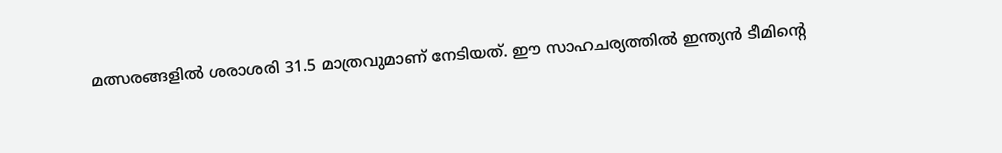മത്സരങ്ങളിൽ ശരാശരി 31.5 മാത്രവുമാണ് നേടിയത്. ഈ സാഹചര്യത്തിൽ ഇന്ത്യൻ ടീമിന്റെ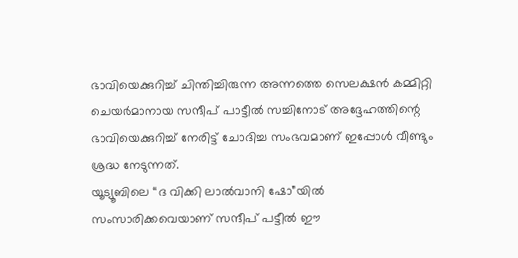ഭാവിയെക്കുറിച്ച് ചിന്തിച്ചിരുന്ന അന്നത്തെ സെലക്ഷൻ കമ്മിറ്റി ചെയർമാനായ സന്ദീപ് പാട്ടീൽ സച്ചിനോട് അദ്ദേഹത്തിന്റെ ഭാവിയെക്കുറിച്ച് നേരിട്ട് ചോദിച്ച സംഭവമാണ് ഇപ്പോൾ വീണ്ടും ശ്രദ്ധ നേടുന്നത്.
യൂട്യൂബിലെ “ദ വിക്കി ലാൽവാനി ഷോ”യിൽ സംസാരിക്കവെയാണ് സന്ദീപ് പട്ടീൽ ഈ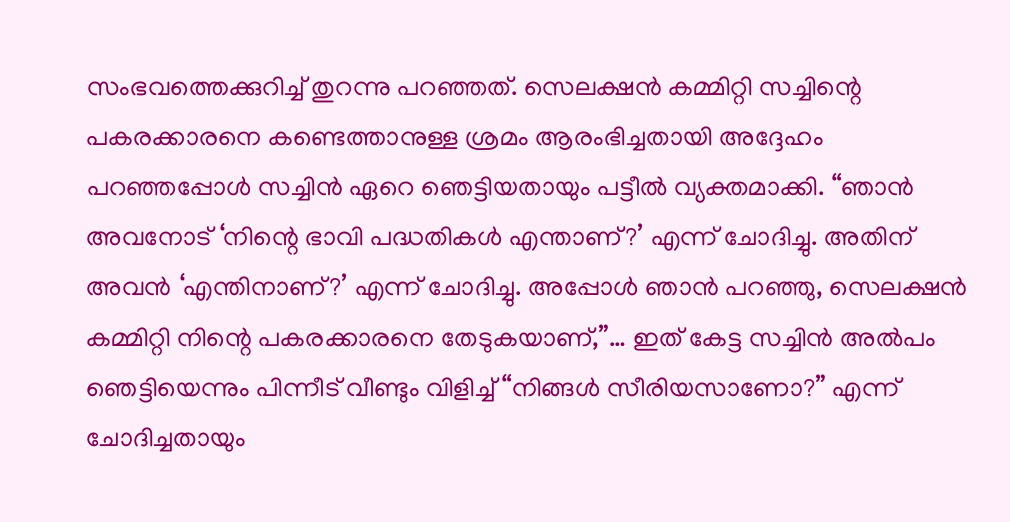സംഭവത്തെക്കുറിച്ച് തുറന്നു പറഞ്ഞത്. സെലക്ഷൻ കമ്മിറ്റി സച്ചിന്റെ പകരക്കാരനെ കണ്ടെത്താനുള്ള ശ്രമം ആരംഭിച്ചതായി അദ്ദേഹം പറഞ്ഞപ്പോൾ സച്ചിൻ ഏറെ ഞെട്ടിയതായും പട്ടീൽ വ്യക്തമാക്കി. “ഞാൻ അവനോട് ‘നിന്റെ ഭാവി പദ്ധതികൾ എന്താണ്?’ എന്ന് ചോദിച്ചു. അതിന് അവൻ ‘എന്തിനാണ്?’ എന്ന് ചോദിച്ചു. അപ്പോൾ ഞാൻ പറഞ്ഞു, സെലക്ഷൻ കമ്മിറ്റി നിന്റെ പകരക്കാരനെ തേടുകയാണ്,”… ഇത് കേട്ട സച്ചിൻ അൽപം ഞെട്ടിയെന്നും പിന്നീട് വീണ്ടും വിളിച്ച് “നിങ്ങൾ സീരിയസാണോ?” എന്ന് ചോദിച്ചതായും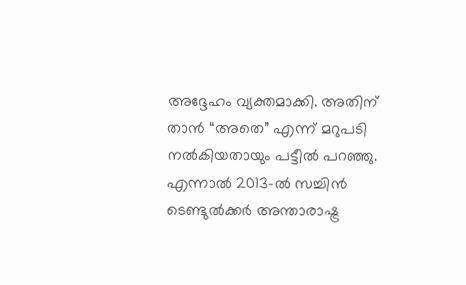അദ്ദേഹം വ്യക്തമാക്കി. അതിന് താൻ “അതെ” എന്ന് മറുപടി നൽകിയതായും പട്ടീൽ പറഞ്ഞു.
എന്നാൽ 2013-ൽ സച്ചിൻ ടെണ്ടുൽക്കർ അന്താരാഷ്ട്ര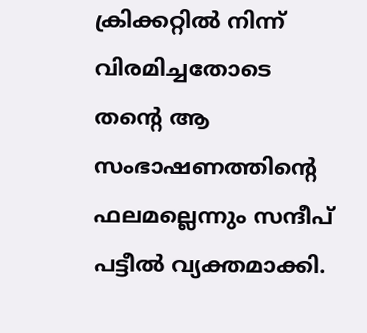ക്രിക്കറ്റിൽ നിന്ന് വിരമിച്ചതോടെ തന്റെ ആ സംഭാഷണത്തിന്റെ ഫലമല്ലെന്നും സന്ദീപ് പട്ടീൽ വ്യക്തമാക്കി.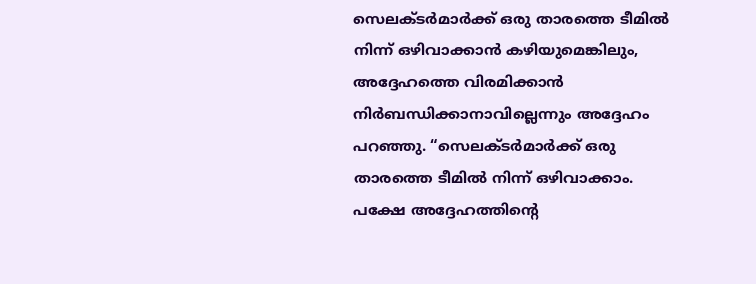സെലക്ടർമാർക്ക് ഒരു താരത്തെ ടീമിൽ നിന്ന് ഒഴിവാക്കാൻ കഴിയുമെങ്കിലും, അദ്ദേഹത്തെ വിരമിക്കാൻ നിർബന്ധിക്കാനാവില്ലെന്നും അദ്ദേഹം പറഞ്ഞു. “സെലക്ടർമാർക്ക് ഒരു താരത്തെ ടീമിൽ നിന്ന് ഒഴിവാക്കാം. പക്ഷേ അദ്ദേഹത്തിന്റെ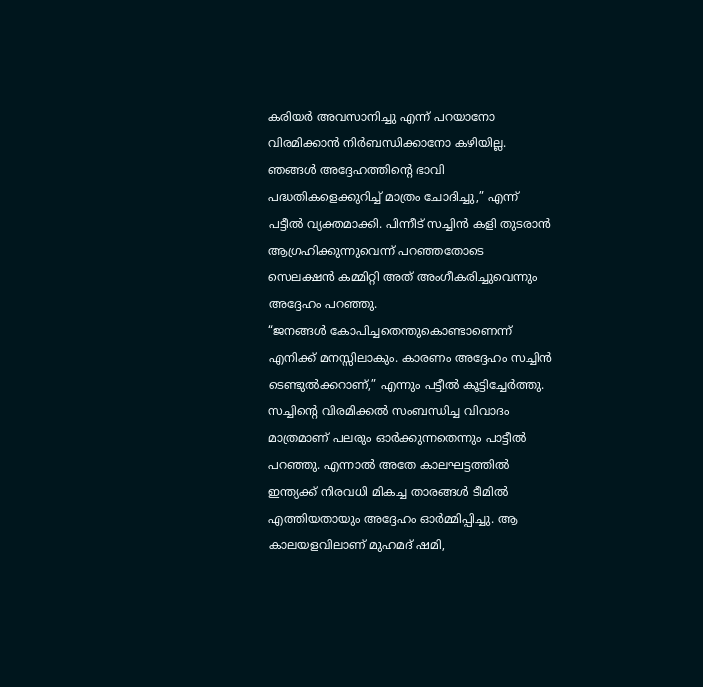കരിയർ അവസാനിച്ചു എന്ന് പറയാനോ വിരമിക്കാൻ നിർബന്ധിക്കാനോ കഴിയില്ല. ഞങ്ങൾ അദ്ദേഹത്തിന്റെ ഭാവി പദ്ധതികളെക്കുറിച്ച് മാത്രം ചോദിച്ചു,” എന്ന് പട്ടീൽ വ്യക്തമാക്കി. പിന്നീട് സച്ചിൻ കളി തുടരാൻ ആഗ്രഹിക്കുന്നുവെന്ന് പറഞ്ഞതോടെ സെലക്ഷൻ കമ്മിറ്റി അത് അംഗീകരിച്ചുവെന്നും അദ്ദേഹം പറഞ്ഞു.
“ജനങ്ങൾ കോപിച്ചതെന്തുകൊണ്ടാണെന്ന് എനിക്ക് മനസ്സിലാകും. കാരണം അദ്ദേഹം സച്ചിൻ ടെണ്ടുൽക്കറാണ്,” എന്നും പട്ടീൽ കൂട്ടിച്ചേർത്തു. സച്ചിന്റെ വിരമിക്കൽ സംബന്ധിച്ച വിവാദം മാത്രമാണ് പലരും ഓർക്കുന്നതെന്നും പാട്ടീൽ പറഞ്ഞു. എന്നാൽ അതേ കാലഘട്ടത്തിൽ ഇന്ത്യക്ക് നിരവധി മികച്ച താരങ്ങൾ ടീമിൽ എത്തിയതായും അദ്ദേഹം ഓർമ്മിപ്പിച്ചു. ആ കാലയളവിലാണ് മുഹമദ് ഷമി,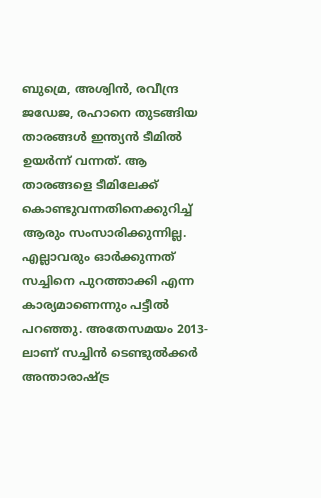ബുമ്രെ, അശ്വിൻ, രവീന്ദ്ര ജഡേജ, രഹാനെ തുടങ്ങിയ താരങ്ങൾ ഇന്ത്യൻ ടീമിൽ ഉയർന്ന് വന്നത്. ആ താരങ്ങളെ ടീമിലേക്ക് കൊണ്ടുവന്നതിനെക്കുറിച്ച് ആരും സംസാരിക്കുന്നില്ല. എല്ലാവരും ഓർക്കുന്നത് സച്ചിനെ പുറത്താക്കി എന്ന കാര്യമാണെന്നും പട്ടീൽ പറഞ്ഞു. അതേസമയം 2013-ലാണ് സച്ചിൻ ടെണ്ടുൽക്കർ അന്താരാഷ്ട്ര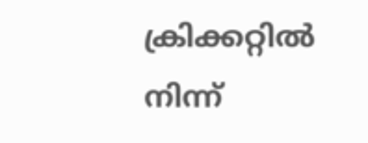ക്രിക്കറ്റിൽ നിന്ന്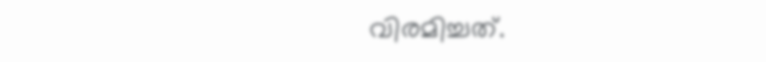വിരമിച്ചത്.